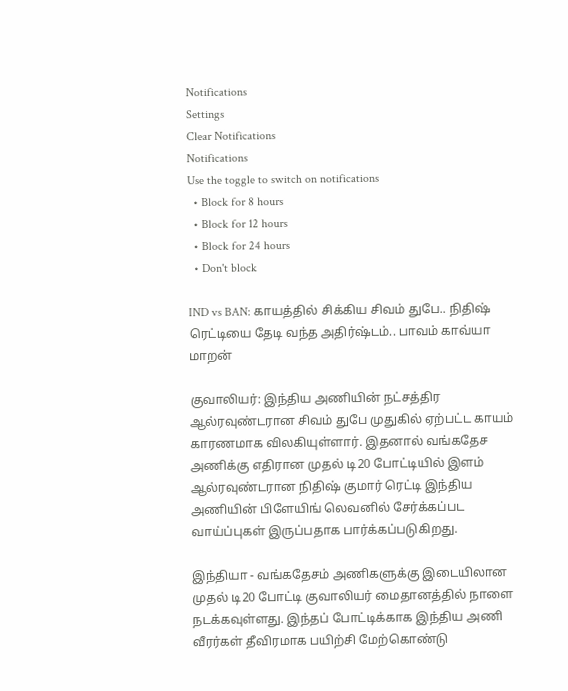Notifications
Settings
Clear Notifications
Notifications
Use the toggle to switch on notifications
  • Block for 8 hours
  • Block for 12 hours
  • Block for 24 hours
  • Don't block

IND vs BAN: காயத்தில் சிக்கிய சிவம் துபே.. நிதிஷ் ரெட்டியை தேடி வந்த அதிர்ஷ்டம்.. பாவம் காவ்யா மாறன்

குவாலியர்: இந்திய அணியின் நட்சத்திர ஆல்ரவுண்டரான சிவம் துபே முதுகில் ஏற்பட்ட காயம் காரணமாக விலகியுள்ளார். இதனால் வங்கதேச அணிக்கு எதிரான முதல் டி20 போட்டியில் இளம் ஆல்ரவுண்டரான நிதிஷ் குமார் ரெட்டி இந்திய அணியின் பிளேயிங் லெவனில் சேர்க்கப்பட வாய்ப்புகள் இருப்பதாக பார்க்கப்படுகிறது.

இந்தியா - வங்கதேசம் அணிகளுக்கு இடையிலான முதல் டி20 போட்டி குவாலியர் மைதானத்தில் நாளை நடக்கவுள்ளது. இந்தப் போட்டிக்காக இந்திய அணி வீரர்கள் தீவிரமாக பயிற்சி மேற்கொண்டு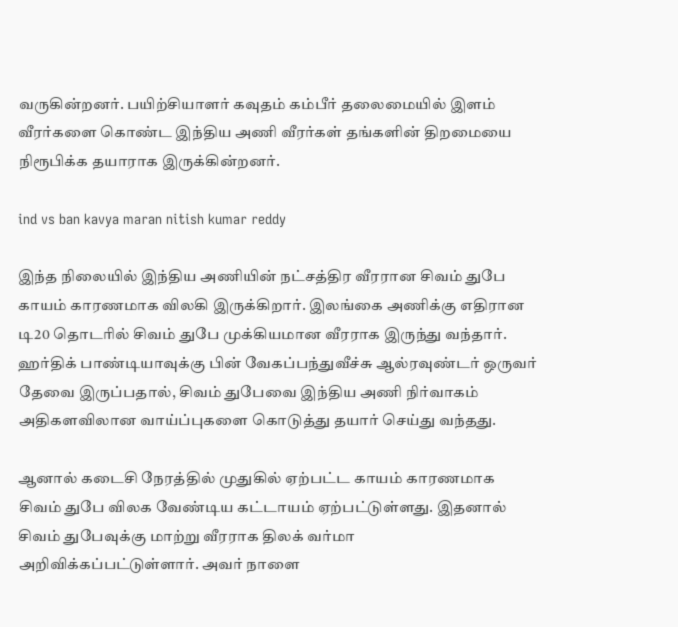வருகின்றனர். பயிற்சியாளர் கவுதம் கம்பீர் தலைமையில் இளம் வீரர்களை கொண்ட இந்திய அணி வீரர்கள் தங்களின் திறமையை நிரூபிக்க தயாராக இருக்கின்றனர்.

ind vs ban kavya maran nitish kumar reddy

இந்த நிலையில் இந்திய அணியின் நட்சத்திர வீரரான சிவம் துபே காயம் காரணமாக விலகி இருக்கிறார். இலங்கை அணிக்கு எதிரான டி20 தொடரில் சிவம் துபே முக்கியமான வீரராக இருந்து வந்தார். ஹர்திக் பாண்டியாவுக்கு பின் வேகப்பந்துவீச்சு ஆல்ரவுண்டர் ஒருவர் தேவை இருப்பதால், சிவம் துபேவை இந்திய அணி நிர்வாகம் அதிகளவிலான வாய்ப்புகளை கொடுத்து தயார் செய்து வந்தது.

ஆனால் கடைசி நேரத்தில் முதுகில் ஏற்பட்ட காயம் காரணமாக சிவம் துபே விலக வேண்டிய கட்டாயம் ஏற்பட்டுள்ளது. இதனால் சிவம் துபேவுக்கு மாற்று வீரராக திலக் வர்மா அறிவிக்கப்பட்டுள்ளார். அவர் நாளை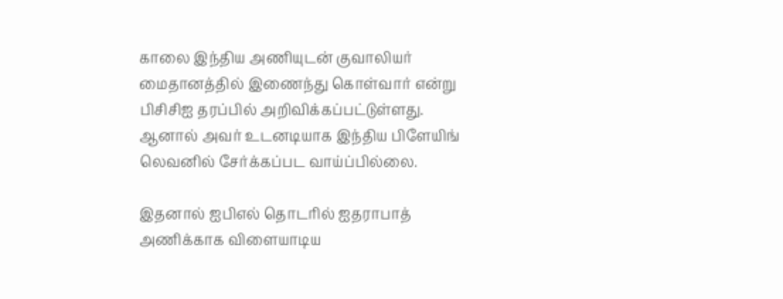காலை இந்திய அணியுடன் குவாலியர் மைதானத்தில் இணைந்து கொள்வார் என்று பிசிசிஐ தரப்பில் அறிவிக்கப்பட்டுள்ளது. ஆனால் அவர் உடனடியாக இந்திய பிளேயிங் லெவனில் சேர்க்கப்பட வாய்ப்பில்லை.

இதனால் ஐபிஎல் தொடரில் ஐதராபாத் அணிக்காக விளையாடிய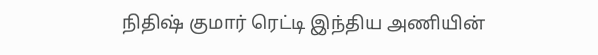நிதிஷ் குமார் ரெட்டி இந்திய அணியின்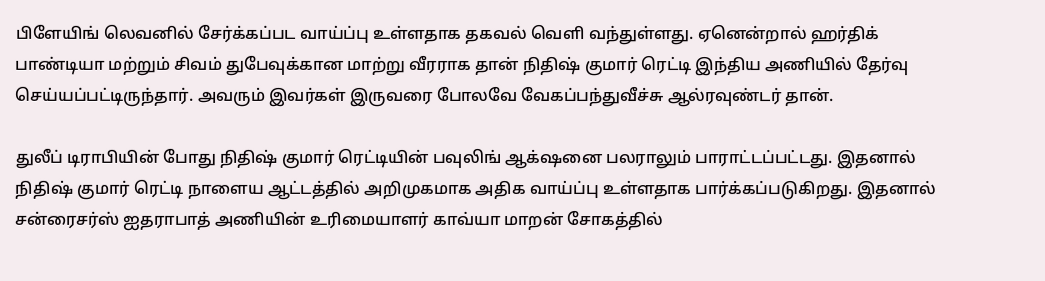பிளேயிங் லெவனில் சேர்க்கப்பட வாய்ப்பு உள்ளதாக தகவல் வெளி வந்துள்ளது. ஏனென்றால் ஹர்திக் பாண்டியா மற்றும் சிவம் துபேவுக்கான மாற்று வீரராக தான் நிதிஷ் குமார் ரெட்டி இந்திய அணியில் தேர்வு செய்யப்பட்டிருந்தார். அவரும் இவர்கள் இருவரை போலவே வேகப்பந்துவீச்சு ஆல்ரவுண்டர் தான்.

துலீப் டிராபியின் போது நிதிஷ் குமார் ரெட்டியின் பவுலிங் ஆக்‌ஷனை பலராலும் பாராட்டப்பட்டது. இதனால் நிதிஷ் குமார் ரெட்டி நாளைய ஆட்டத்தில் அறிமுகமாக அதிக வாய்ப்பு உள்ளதாக பார்க்கப்படுகிறது. இதனால் சன்ரைசர்ஸ் ஐதராபாத் அணியின் உரிமையாளர் காவ்யா மாறன் சோகத்தில்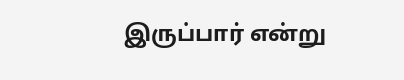இருப்பார் என்று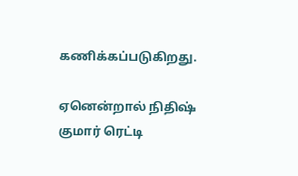கணிக்கப்படுகிறது.

ஏனென்றால் நிதிஷ் குமார் ரெட்டி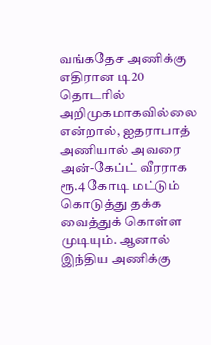வங்கதேச அணிக்கு எதிரான டி20 தொடரில் அறிமுகமாகவில்லை என்றால், ஐதராபாத் அணியால் அவரை அன்-கேப்ட் வீரராக ரூ.4 கோடி மட்டும் கொடுத்து தக்க வைத்துக் கொள்ள முடியும். ஆனால் இந்திய அணிக்கு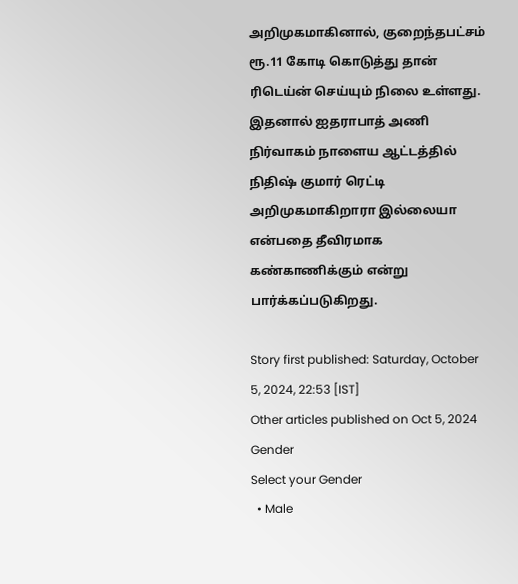அறிமுகமாகினால், குறைந்தபட்சம் ரூ.11 கோடி கொடுத்து தான் ரிடெய்ன் செய்யும் நிலை உள்ளது. இதனால் ஐதராபாத் அணி நிர்வாகம் நாளைய ஆட்டத்தில் நிதிஷ் குமார் ரெட்டி அறிமுகமாகிறாரா இல்லையா என்பதை தீவிரமாக கண்காணிக்கும் என்று பார்க்கப்படுகிறது.

Story first published: Saturday, October 5, 2024, 22:53 [IST]
Other articles published on Oct 5, 2024
Gender
Select your Gender
  • Male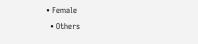• Female
  • Others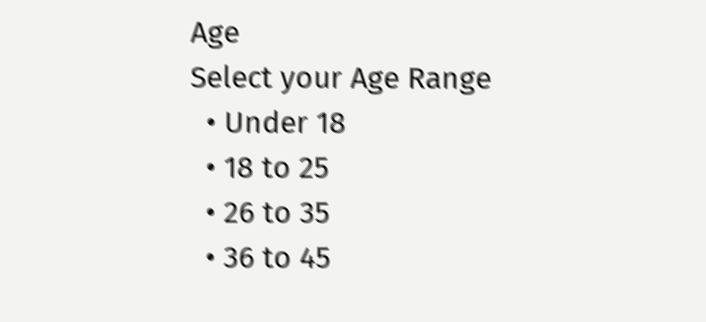Age
Select your Age Range
  • Under 18
  • 18 to 25
  • 26 to 35
  • 36 to 45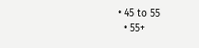• 45 to 55
  • 55+